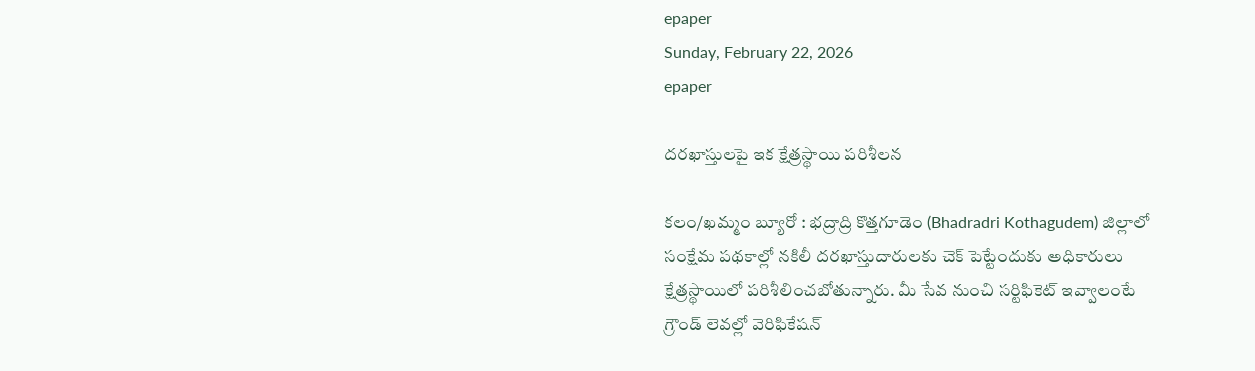epaper
Sunday, February 22, 2026
epaper

దరఖాస్తులపై ఇక క్షేత్రస్థాయి పరిశీలన

కలం/ఖమ్మం బ్యూరో : భద్రాద్రి కొత్తగూడెం (Bhadradri Kothagudem) జిల్లాలో సంక్షేమ పథకాల్లో నకిలీ దరఖాస్తుదారులకు చెక్ పెట్టేందుకు అధికారులు క్షేత్రస్థాయిలో పరిశీలించబోతున్నారు. మీ సేవ నుంచి సర్టిఫికెట్ ఇవ్వాలంటే గ్రౌండ్ లెవల్లో వెరిఫికేషన్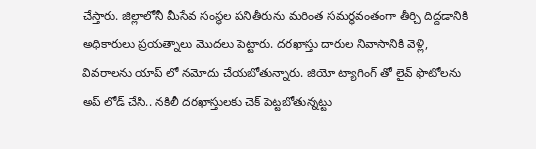చేస్తారు. జిల్లాలోనీ మీసేవ సంస్థల పనితీరును మరింత సమర్థవంతంగా తీర్చి దిద్దడానికి అధికారులు ప్రయత్నాలు మొదలు పెట్టారు. దరఖాస్తు దారుల నివాసానికి వెళ్లి, వివరాలను యాప్ లో నమోదు చేయబోతున్నారు. జియో ట్యాగింగ్ తో లైవ్ ఫొటోలను అప్ లోడ్ చేసి.. నకిలీ దరఖాస్తులకు చెక్ పెట్టబోతున్నట్టు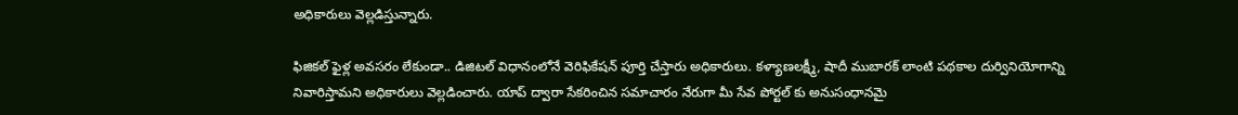అధికారులు వెల్లడిస్తున్నారు.

ఫిజికల్ ఫైళ్ల అవసరం లేకుండా.. డిజిటల్ విధానంలోనే వెరిఫికేషన్ పూర్తి చేస్తారు అధికారులు. కళ్యాణలక్ష్మీ, షాదీ ముబారక్ లాంటి పథకాల దుర్వినియోగాన్ని నివారిస్తామని అధికారులు వెల్లడించారు. యాప్ ద్వారా సేకరించిన సమాచారం నేరుగా మీ సేవ పోర్టల్ కు అనుసంధానమై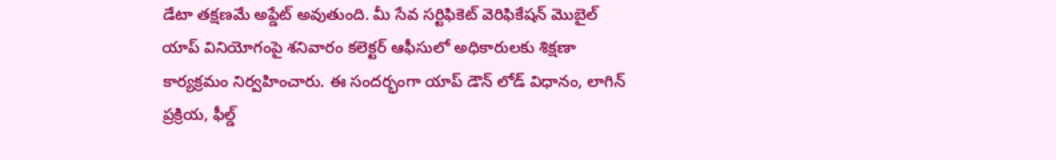డేటా తక్షణమే అప్డేట్ అవుతుంది. మీ సేవ సర్టిఫికెట్ వెరిఫికేషన్ మొబైల్ యాప్ వినియోగంపై శనివారం కలెక్టర్ ఆఫీసులో అధికారులకు శిక్షణా కార్యక్రమం నిర్వహించారు. ఈ సందర్భంగా యాప్ డౌన్ లోడ్ విధానం, లాగిన్ ప్రక్రియ, ఫీల్డ్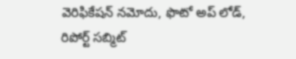వెరిఫికేషన్ నమోదు, ఫొటో అప్ లోడ్, రిపోర్ట్ సబ్మిట్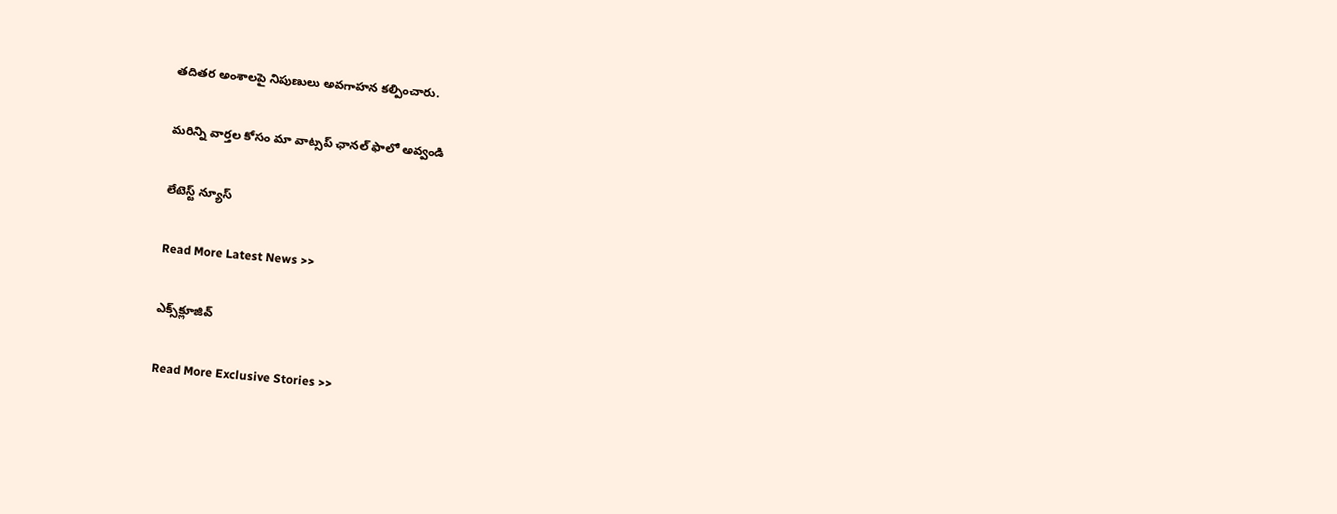తదితర అంశాలపై నిపుణులు అవగాహన కల్పించారు.

మ‌రిన్ని వార్త‌ల కోసం మా వాట్స‌ప్ ఛాన‌ల్ ఫాలో అవ్వండి

లేటెస్ట్ న్యూస్‌

Read More Latest News >>

ఎక్స్‌క్లూజివ్‌

Read More Exclusive Stories >>